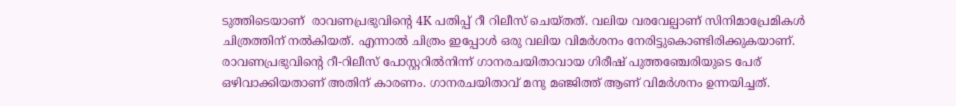ടുത്തിടെയാണ്  രാവണപ്രഭുവിന്റെ 4K പതിപ്പ് റീ റിലീസ് ചെയ്തത്. വലിയ വരവേല്പാണ് സിനിമാപ്രേമികൾ ചിത്രത്തിന് നൽകിയത്. എന്നാൽ ചിത്രം ഇപ്പോൾ ഒരു വലിയ വിമർശനം നേരിട്ടുകൊണ്ടിരിക്കുകയാണ്. രാവണപ്രഭുവിന്റെ റീ-റിലീസ് പോസ്റ്ററിൽനിന്ന് ഗാനരചയിതാവായ ഗിരീഷ് പുത്തഞ്ചേരിയുടെ പേര് ഒഴിവാക്കിയതാണ് അതിന് കാരണം. ഗാനരചയിതാവ് മനു മഞ്ജിത്ത് ആണ് വിമർശനം ഉന്നയിച്ചത്.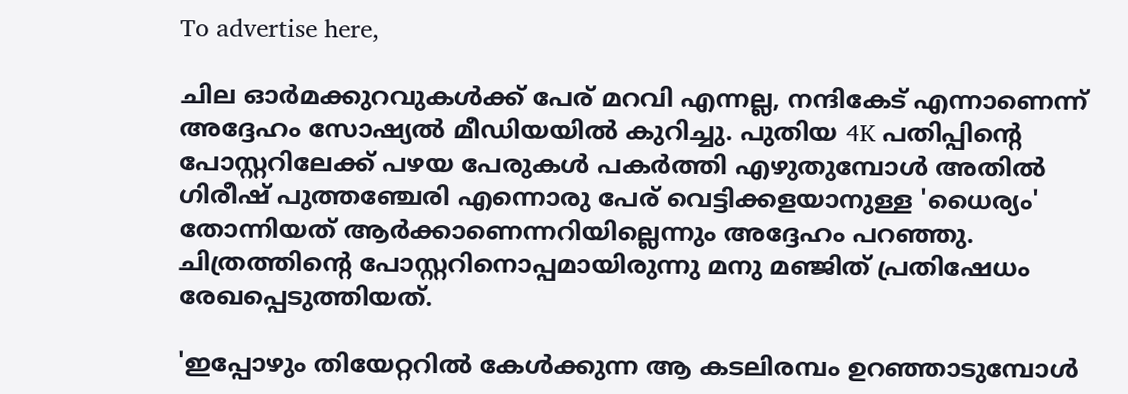To advertise here,

ചില ഓർമക്കുറവുകൾക്ക് പേര് മറവി എന്നല്ല, നന്ദികേട് എന്നാണെന്ന് അദ്ദേഹം സോഷ്യൽ മീഡിയയിൽ കുറിച്ചു. പുതിയ 4K പതിപ്പിൻ്റെ പോസ്റ്ററിലേക്ക് പഴയ പേരുകൾ പകർത്തി എഴുതുമ്പോൾ അതിൽ ഗിരീഷ് പുത്തഞ്ചേരി എന്നൊരു പേര് വെട്ടിക്കളയാനുള്ള 'ധൈര്യം' തോന്നിയത് ആർക്കാണെന്നറിയില്ലെന്നും അദ്ദേഹം പറഞ്ഞു. ചിത്രത്തിന്റെ പോസ്റ്ററിനൊപ്പമായിരുന്നു മനു മഞ്ജിത് പ്രതിഷേധം രേഖപ്പെടുത്തിയത്.

'ഇപ്പോഴും തിയേറ്ററിൽ കേൾക്കുന്ന ആ കടലിരമ്പം ഉറഞ്ഞാടുമ്പോൾ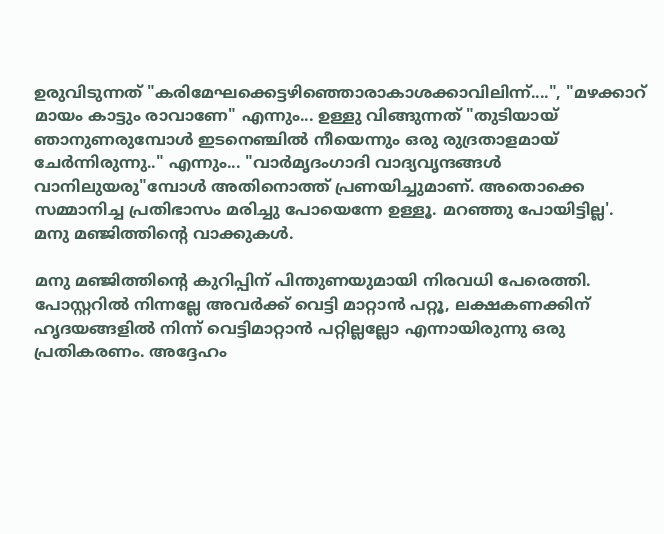ഉരുവിടുന്നത് "കരിമേഘക്കെട്ടഴിഞ്ഞൊരാകാശക്കാവിലിന്ന്....", "മഴക്കാറ് മായം കാട്ടും രാവാണേ" എന്നും... ഉള്ളു വിങ്ങുന്നത് "തുടിയായ് ഞാനുണരുമ്പോൾ ഇടനെഞ്ചിൽ നീയെന്നും ഒരു രുദ്രതാളമായ് ചേർന്നിരുന്നു.." എന്നും... "വാർമൃദംഗാദി വാദ്യവൃന്ദങ്ങൾ വാനിലുയരു"മ്പോൾ അതിനൊത്ത് പ്രണയിച്ചുമാണ്. അതൊക്കെ സമ്മാനിച്ച പ്രതിഭാസം മരിച്ചു പോയെന്നേ ഉള്ളൂ. മറഞ്ഞു പോയിട്ടില്ല'. മനു മഞ്ജിത്തിന്റെ വാക്കുകൾ.

മനു മഞ്ജിത്തിന്റെ കുറിപ്പിന് പിന്തുണയുമായി നിരവധി പേരെത്തി. പോസ്റ്ററിൽ നിന്നല്ലേ അവർക്ക് വെട്ടി മാറ്റാൻ പറ്റൂ, ലക്ഷകണക്കിന് ഹൃദയങ്ങളിൽ നിന്ന് വെട്ടിമാറ്റാൻ പറ്റില്ലല്ലോ എന്നായിരുന്നു ഒരു പ്രതികരണം. അദ്ദേഹം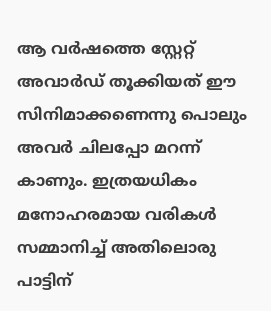ആ വർഷത്തെ സ്റ്റേറ്റ് അവാർഡ് തൂക്കിയത് ഈ സിനിമാക്കണെന്നു പൊലും അവർ ചിലപ്പോ മറന്ന് കാണും. ഇത്രയധികം മനോഹരമായ വരികൾ സമ്മാനിച്ച് അതിലൊരു പാട്ടിന്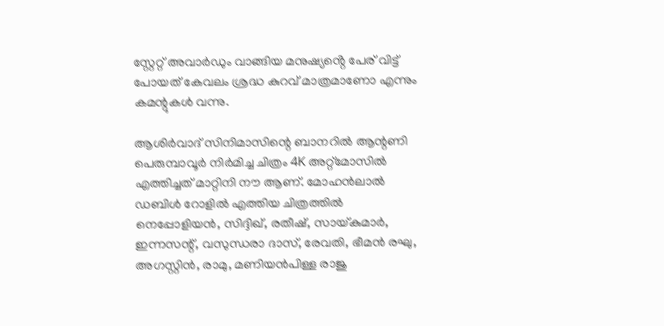സ്റ്റേറ്റ് അവാർഡും വാങ്ങിയ മനുഷ്യൻ്റെ പേര് വിട്ട് പോയത് കേവലം ശ്രദ്ധ കുറവ് മാത്രമാണോ എന്നും കമന്റുകൾ വന്നു.

ആശിര്‍വാദ് സിനിമാസിന്റെ ബാനറില്‍ ആന്റണി പെരുമ്പാവൂര്‍ നിര്‍മിച്ച ചിത്രം 4K അറ്റ്മോസില്‍ എത്തിച്ചത് മാറ്റിനി നൗ ആണ്. മോഹന്‍ലാല്‍ ഡബിള്‍ റോളില്‍ എത്തിയ ചിത്രത്തില്‍ നെപ്പോളിയന്‍, സിദ്ദിഖ്, രതീഷ്, സായ്കുമാര്‍, ഇന്നസന്റ്, വസുന്ധരാ ദാസ്, രേവതി, ഭീമന്‍ രഘു, അഗസ്റ്റിന്‍, രാമു, മണിയന്‍പിള്ള രാജു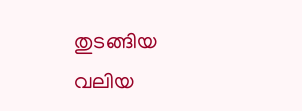തുടങ്ങിയ വലിയ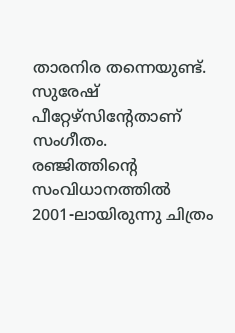താരനിര തന്നെയുണ്ട്. സുരേഷ് പീറ്റേഴ്സിന്റേതാണ് സംഗീതം. രഞ്ജിത്തിന്റെ സംവിധാനത്തിൽ 2001-ലായിരുന്നു ചിത്രം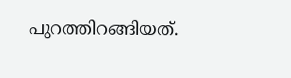പുറത്തിറങ്ങിയത്.